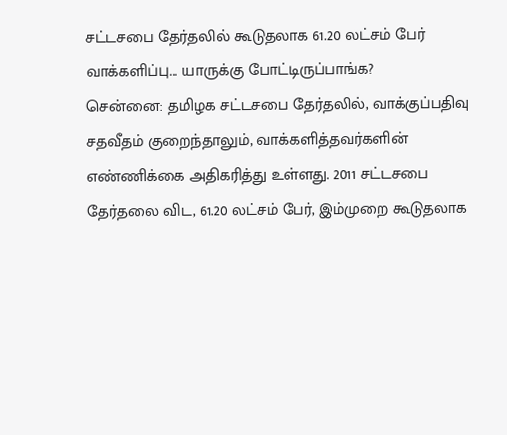சட்டசபை தேர்தலில் கூடுதலாக 61.20 லட்சம் பேர் வாக்களிப்பு... யாருக்கு போட்டிருப்பாங்க?
சென்னை: தமிழக சட்டசபை தேர்தலில், வாக்குப்பதிவு சதவீதம் குறைந்தாலும், வாக்களித்தவர்களின் எண்ணிக்கை அதிகரித்து உள்ளது. 2011 சட்டசபை தேர்தலை விட, 61.20 லட்சம் பேர், இம்முறை கூடுதலாக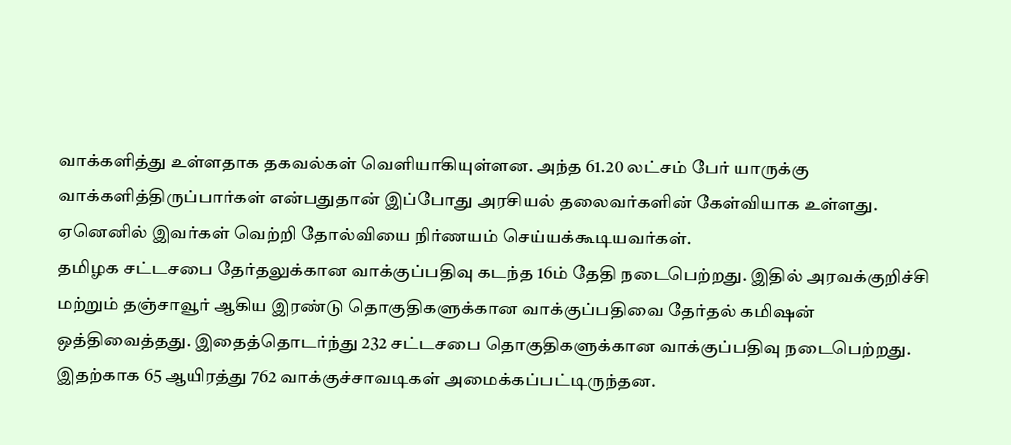வாக்களித்து உள்ளதாக தகவல்கள் வெளியாகியுள்ளன. அந்த 61.20 லட்சம் பேர் யாருக்கு வாக்களித்திருப்பார்கள் என்பதுதான் இப்போது அரசியல் தலைவர்களின் கேள்வியாக உள்ளது. ஏனெனில் இவர்கள் வெற்றி தோல்வியை நிர்ணயம் செய்யக்கூடியவர்கள்.
தமிழக சட்டசபை தேர்தலுக்கான வாக்குப்பதிவு கடந்த 16ம் தேதி நடைபெற்றது. இதில் அரவக்குறிச்சி மற்றும் தஞ்சாவூர் ஆகிய இரண்டு தொகுதிகளுக்கான வாக்குப்பதிவை தேர்தல் கமிஷன் ஒத்திவைத்தது. இதைத்தொடர்ந்து 232 சட்டசபை தொகுதிகளுக்கான வாக்குப்பதிவு நடைபெற்றது. இதற்காக 65 ஆயிரத்து 762 வாக்குச்சாவடிகள் அமைக்கப்பட்டிருந்தன.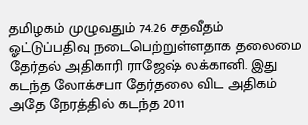தமிழகம் முழுவதும் 74.26 சதவீதம் ஓட்டுப்பதிவு நடைபெற்றுள்ளதாக தலைமை தேர்தல் அதிகாரி ராஜேஷ் லக்கானி. இது கடந்த லோக்சபா தேர்தலை விட அதிகம் அதே நேரத்தில் கடந்த 2011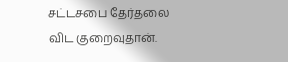சட்டசபை தேர்தலை விட குறைவுதான்.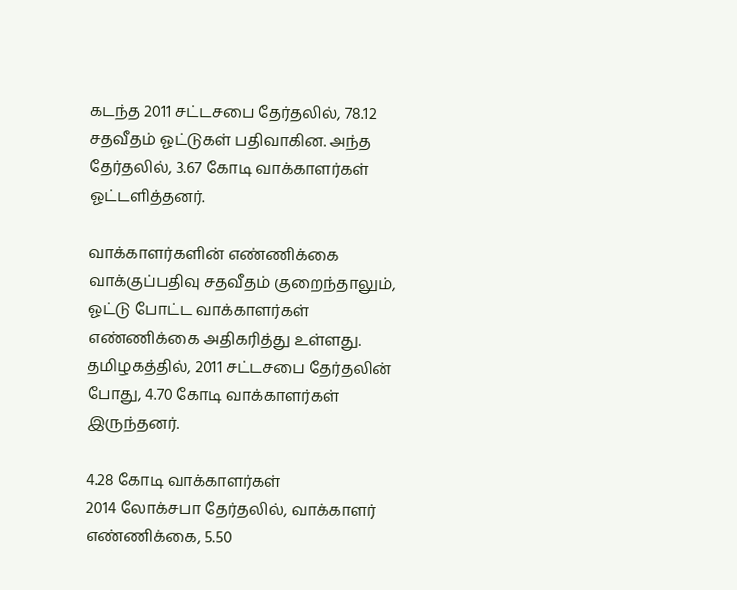கடந்த 2011 சட்டசபை தேர்தலில், 78.12 சதவீதம் ஓட்டுகள் பதிவாகின. அந்த தேர்தலில், 3.67 கோடி வாக்காளர்கள் ஓட்டளித்தனர்.

வாக்காளர்களின் எண்ணிக்கை
வாக்குப்பதிவு சதவீதம் குறைந்தாலும், ஓட்டு போட்ட வாக்காளர்கள் எண்ணிக்கை அதிகரித்து உள்ளது. தமிழகத்தில், 2011 சட்டசபை தேர்தலின் போது, 4.70 கோடி வாக்காளர்கள் இருந்தனர்.

4.28 கோடி வாக்காளர்கள்
2014 லோக்சபா தேர்தலில், வாக்காளர் எண்ணிக்கை, 5.50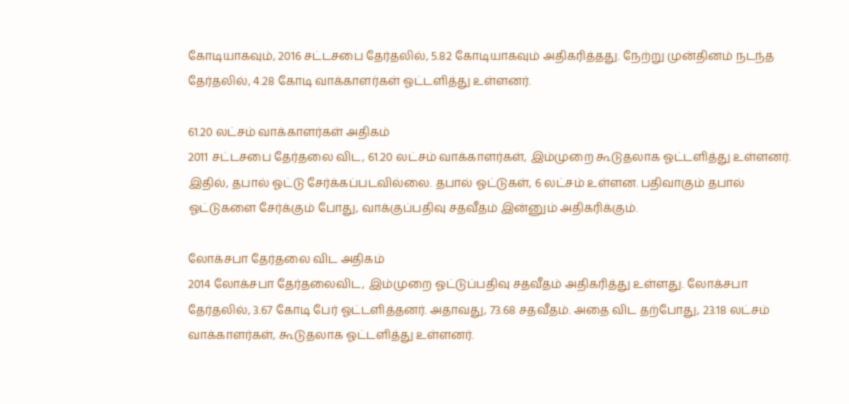கோடியாகவும், 2016 சட்டசபை தேர்தலில், 5.82 கோடியாகவும் அதிகரித்தது. நேற்று முன்தினம் நடந்த தேர்தலில், 4.28 கோடி வாக்காளர்கள் ஓட்டளித்து உள்ளனர்.

61.20 லட்சம் வாக்காளர்கள் அதிகம்
2011 சட்டசபை தேர்தலை விட, 61.20 லட்சம் வாக்காளர்கள், இம்முறை கூடுதலாக ஓட்டளித்து உள்ளனர். இதில், தபால் ஓட்டு சேர்க்கப்படவில்லை. தபால் ஓட்டுகள், 6 லட்சம் உள்ளன. பதிவாகும் தபால் ஓட்டுகளை சேர்க்கும் போது, வாக்குப்பதிவு சதவீதம் இன்னும் அதிகரிக்கும்.

லோக்சபா தேர்தலை விட அதிகம்
2014 லோக்சபா தேர்தலைவிட, இம்முறை ஓட்டுப்பதிவு சதவீதம் அதிகரித்து உள்ளது. லோக்சபா தேர்தலில், 3.67 கோடி பேர் ஓட்டளித்தனர். அதாவது, 73.68 சதவீதம். அதை விட தற்போது, 23.18 லட்சம் வாக்காளர்கள், கூடுதலாக ஓட்டளித்து உள்ளனர்.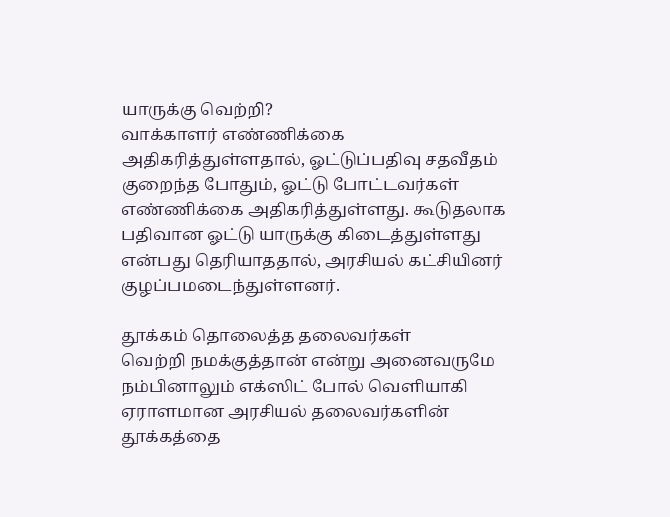யாருக்கு வெற்றி?
வாக்காளர் எண்ணிக்கை அதிகரித்துள்ளதால், ஓட்டுப்பதிவு சதவீதம் குறைந்த போதும், ஓட்டு போட்டவர்கள் எண்ணிக்கை அதிகரித்துள்ளது. கூடுதலாக பதிவான ஓட்டு யாருக்கு கிடைத்துள்ளது என்பது தெரியாததால், அரசியல் கட்சியினர் குழப்பமடைந்துள்ளனர்.

தூக்கம் தொலைத்த தலைவர்கள்
வெற்றி நமக்குத்தான் என்று அனைவருமே நம்பினாலும் எக்ஸிட் போல் வெளியாகி ஏராளமான அரசியல் தலைவர்களின் தூக்கத்தை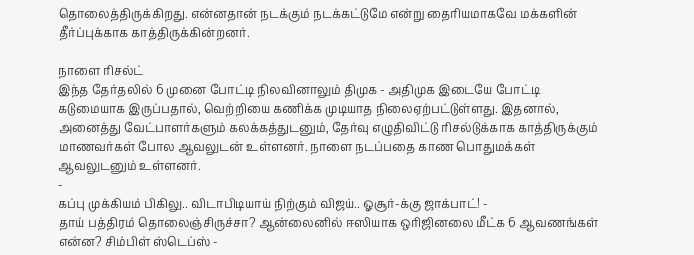தொலைத்திருக்கிறது. என்னதான் நடக்கும் நடக்கட்டுமே என்று தைரியமாகவே மக்களின் தீர்ப்புக்காக காத்திருக்கின்றனர்.

நாளை ரிசல்ட்
இந்த தேர்தலில் 6 முனை போட்டி நிலவினாலும் திமுக - அதிமுக இடையே போட்டி கடுமையாக இருப்பதால், வெற்றியை கணிக்க முடியாத நிலைஏற்பட்டுள்ளது. இதனால், அனைத்து வேட்பாளர்களும் கலக்கத்துடனும், தேர்வு எழுதிவிட்டு ரிசல்டுக்காக காத்திருக்கும் மாணவர்கள் போல ஆவலுடன் உள்ளனர். நாளை நடப்பதை காண பொதுமக்கள் ஆவலுடனும் உள்ளனர்.
-
கப்பு முக்கியம் பிகிலு.. விடாபிடியாய் நிற்கும் விஜய்.. ஓசூர்-க்கு ஜாக்பாட்! -
தாய் பத்திரம் தொலைஞ்சிருச்சா? ஆன்லைனில் ஈஸியாக ஒரிஜினலை மீட்க 6 ஆவணங்கள் என்ன? சிம்பிள் ஸ்டெப்ஸ் -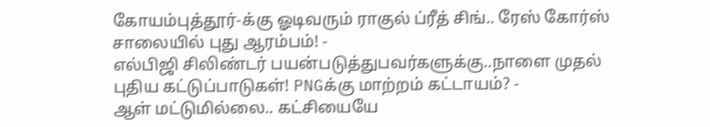கோயம்புத்தூர்-க்கு ஓடிவரும் ராகுல் ப்ரீத் சிங்.. ரேஸ் கோர்ஸ் சாலையில் புது ஆரம்பம்! -
எல்பிஜி சிலிண்டர் பயன்படுத்துபவர்களுக்கு..நாளை முதல் புதிய கட்டுப்பாடுகள்! PNGக்கு மாற்றம் கட்டாயம்? -
ஆள் மட்டுமில்லை.. கட்சியையே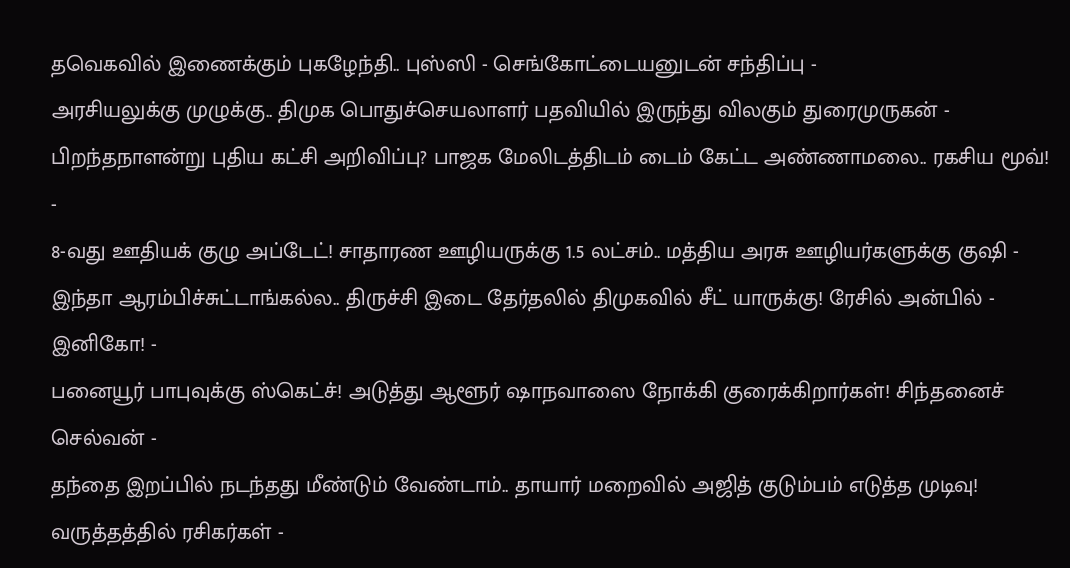தவெகவில் இணைக்கும் புகழேந்தி.. புஸ்ஸி - செங்கோட்டையனுடன் சந்திப்பு -
அரசியலுக்கு முழுக்கு.. திமுக பொதுச்செயலாளர் பதவியில் இருந்து விலகும் துரைமுருகன் -
பிறந்தநாளன்று புதிய கட்சி அறிவிப்பு? பாஜக மேலிடத்திடம் டைம் கேட்ட அண்ணாமலை.. ரகசிய மூவ்! -
8-வது ஊதியக் குழு அப்டேட்! சாதாரண ஊழியருக்கு 1.5 லட்சம்.. மத்திய அரசு ஊழியர்களுக்கு குஷி -
இந்தா ஆரம்பிச்சுட்டாங்கல்ல.. திருச்சி இடை தேர்தலில் திமுகவில் சீட் யாருக்கு! ரேசில் அன்பில் - இனிகோ! -
பனையூர் பாபுவுக்கு ஸ்கெட்ச்! அடுத்து ஆளூர் ஷாநவாஸை நோக்கி குரைக்கிறார்கள்! சிந்தனைச் செல்வன் -
தந்தை இறப்பில் நடந்தது மீண்டும் வேண்டாம்.. தாயார் மறைவில் அஜித் குடும்பம் எடுத்த முடிவு! வருத்தத்தில் ரசிகர்கள் -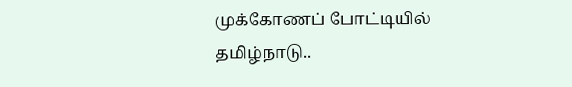முக்கோணப் போட்டியில் தமிழ்நாடு..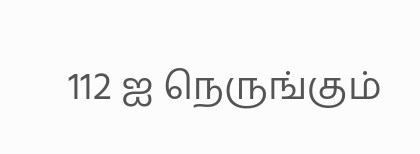112 ஐ நெருங்கும்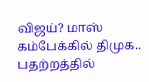விஜய்? மாஸ் கம்பேக்கில் திமுக.. பதற்றத்தில்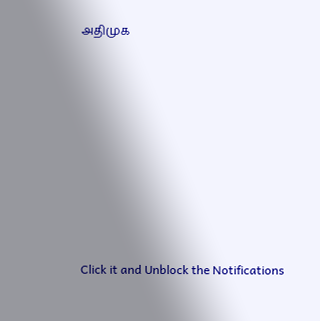அதிமுக












Click it and Unblock the Notifications